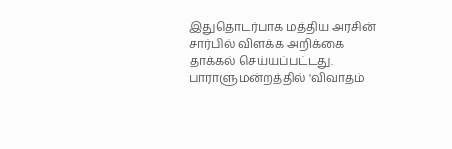இதுதொடர்பாக மத்திய அரசின் சார்பில் விளக்க அறிக்கை தாக்கல் செய்யப்பட்டது. பாராளுமன்றத்தில் 'விவாதம்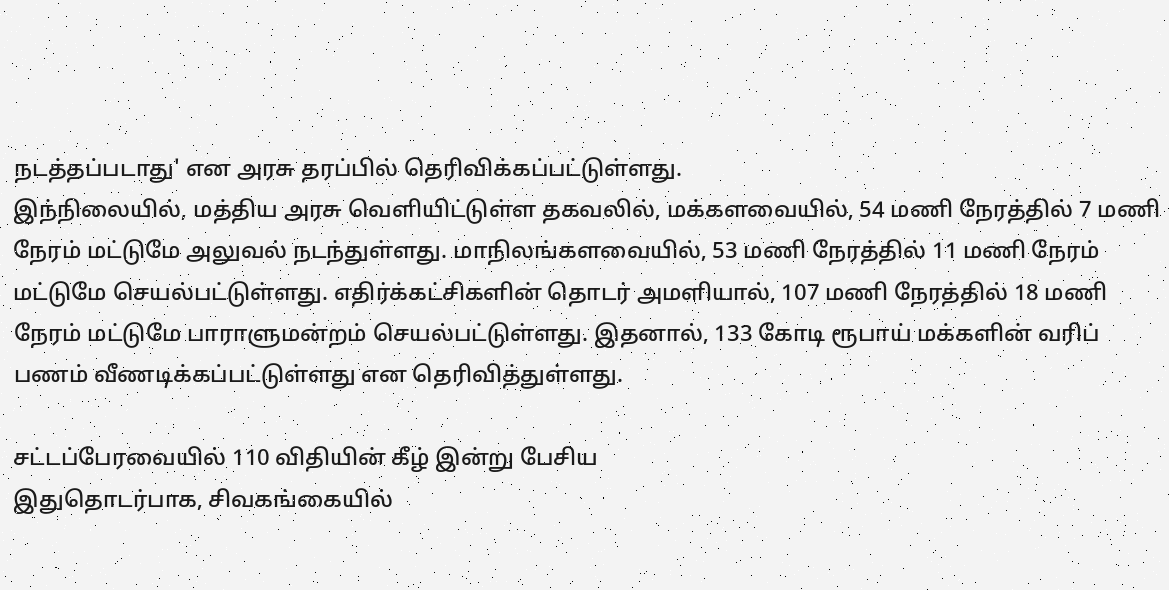நடத்தப்படாது' என அரசு தரப்பில் தெரிவிக்கப்பட்டுள்ளது.
இந்நிலையில், மத்திய அரசு வெளியிட்டுள்ள தகவலில், மக்களவையில், 54 மணி நேரத்தில் 7 மணி நேரம் மட்டுமே அலுவல் நடந்துள்ளது. மாநிலங்களவையில், 53 மணி நேரத்தில் 11 மணி நேரம் மட்டுமே செயல்பட்டுள்ளது. எதிர்க்கட்சிகளின் தொடர் அமளியால், 107 மணி நேரத்தில் 18 மணி நேரம் மட்டுமே பாராளுமன்றம் செயல்பட்டுள்ளது. இதனால், 133 கோடி ரூபாய் மக்களின் வரிப் பணம் வீணடிக்கப்பட்டுள்ளது என தெரிவித்துள்ளது.

சட்டப்பேரவையில் 110 விதியின் கீழ் இன்று பேசிய
இதுதொடர்பாக, சிவகங்கையில்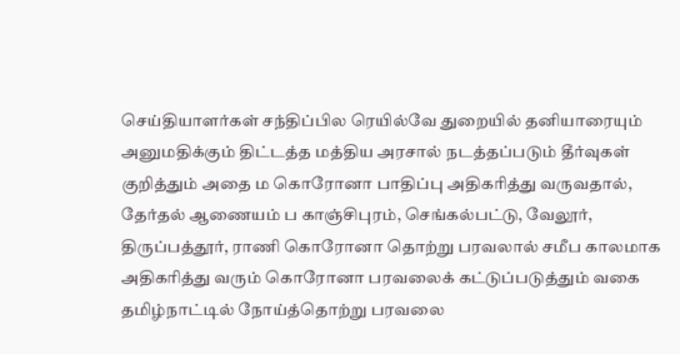செய்தியாளர்கள் சந்திப்பில ரெயில்வே துறையில் தனியாரையும் அனுமதிக்கும் திட்டத்த மத்திய அரசால் நடத்தப்படும் தீர்வுகள் குறித்தும் அதை ம கொரோனா பாதிப்பு அதிகரித்து வருவதால், தேர்தல் ஆணையம் ப காஞ்சிபுரம், செங்கல்பட்டு, வேலூர், திருப்பத்தூர், ராணி கொரோனா தொற்று பரவலால் சமீப காலமாக
அதிகரித்து வரும் கொரோனா பரவலைக் கட்டுப்படுத்தும் வகை தமிழ்நாட்டில் நோய்த்தொற்று பரவலை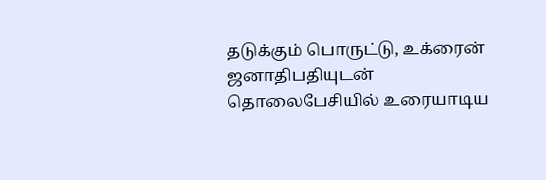தடுக்கும் பொருட்டு, உக்ரைன் ஜனாதிபதியுடன் தொலைபேசியில் உரையாடிய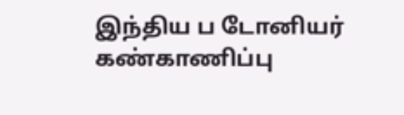இந்திய ப டோனியர் கண்காணிப்பு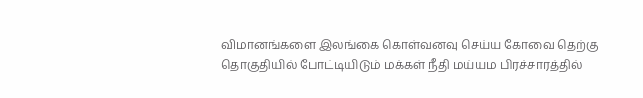விமானங்களை இலங்கை கொள்வனவு செய்ய கோவை தெற்கு தொகுதியில் போட்டியிடும் மக்கள் நீதி மய்யம பிரச்சாரத்தில்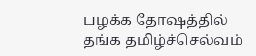பழக்க தோஷத்தில் தங்க தமிழ்ச்செல்வம்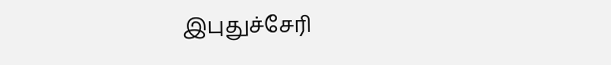இபுதுச்சேரி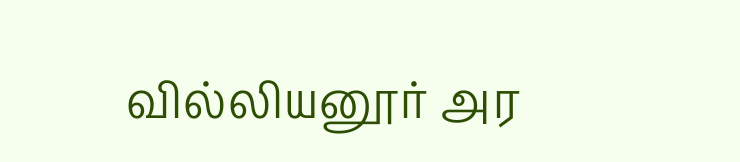வில்லியனூர் அர